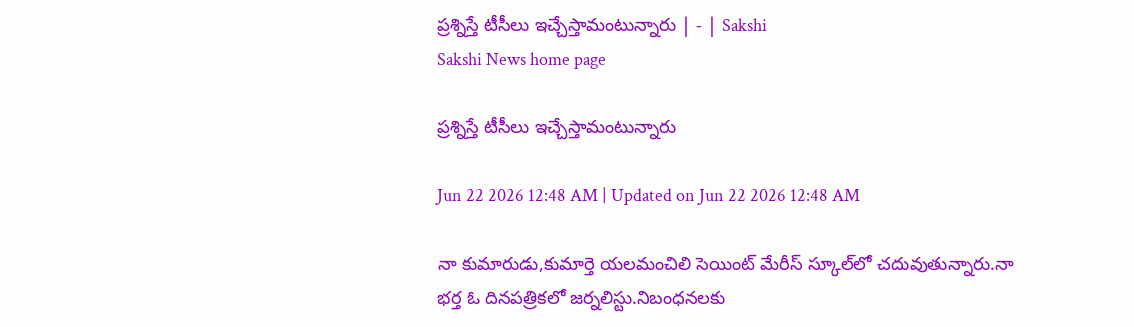ప్రశ్నిస్తే టీసీలు ఇచ్చేస్తామంటున్నారు | - | Sakshi
Sakshi News home page

ప్రశ్నిస్తే టీసీలు ఇచ్చేస్తామంటున్నారు

Jun 22 2026 12:48 AM | Updated on Jun 22 2026 12:48 AM

నా కుమారుడు,కుమార్తె యలమంచిలి సెయింట్‌ మేరీస్‌ స్కూల్‌లో చదువుతున్నారు.నా భర్త ఓ దినపత్రికలో జర్నలిస్టు.నిబంధనలకు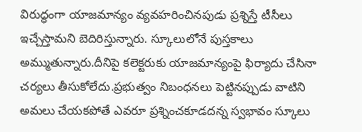విరుద్ధంగా యాజమాన్యం వ్యవహరించినపుడు ప్రశ్నిస్తే టీసీలు ఇచ్చేస్తామని బెదిరిస్తున్నారు. స్కూలులోనే పుస్తకాలు అమ్ముతున్నారు.దీనిపై కలెక్టరుకు యాజమాన్యంపై ఫిర్యాదు చేసినా చర్యలు తీసుకోలేదు.ప్రభుత్వం నిబంధనలు పెట్టినప్పుడు వాటిని అమలు చేయకపోతే ఎవరూ ప్రశ్నించకూడదన్న స్వభావం స్కూలు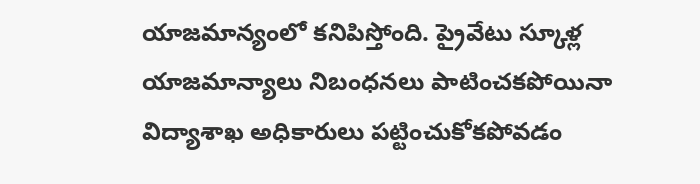యాజమాన్యంలో కనిపిస్తోంది. ప్రైవేటు స్కూళ్ల యాజమాన్యాలు నిబంధనలు పాటించకపోయినా విద్యాశాఖ అధికారులు పట్టించుకోకపోవడం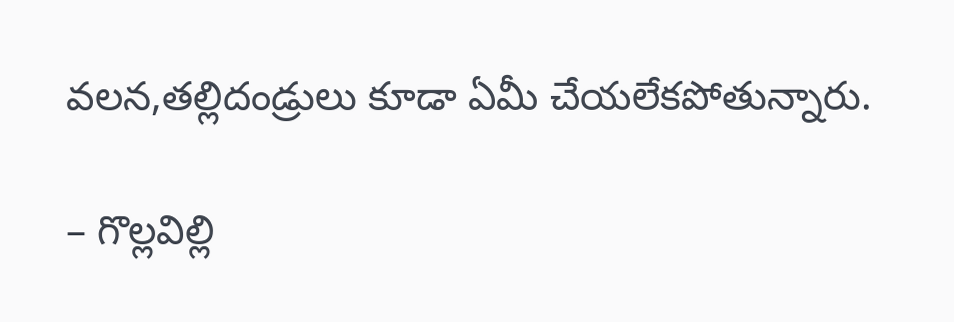వలన,తల్లిదండ్రులు కూడా ఏమీ చేయలేకపోతున్నారు.

– గొల్లవిల్లి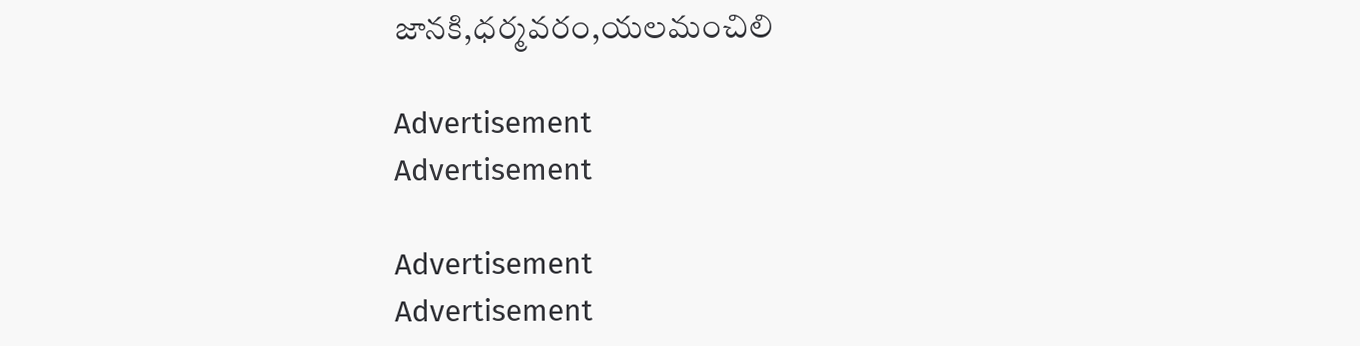జానకి,ధర్మవరం,యలమంచిలి

Advertisement
Advertisement

Advertisement
Advertisement